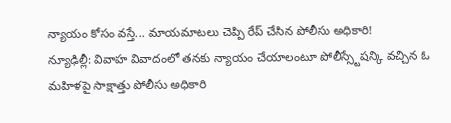న్యాయం కోసం వస్తే... మాయమాటలు చెప్పి రేప్ చేసిన పోలీసు అధికారి!
న్యూఢిల్లీ: వివాహ వివాదంలో తనకు న్యాయం చేయాలంటూ పోలీస్స్టేషన్కి వచ్చిన ఓ మహిళపై సాక్షాత్తు పోలీసు అధికారి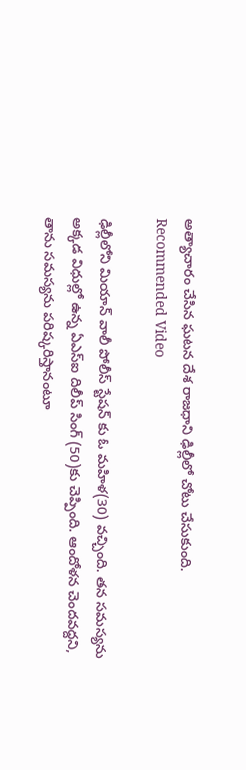అత్యాచారం చేసిన ఘటన దేశ రాజధాని ఢిల్లీలో చోటు చేసుకుంది.
Recommended Video

ఢిల్లీలోని మియాన్ వాలీ పోలీస్ స్టేషన్ కు ఓ మహిళ(30) వచ్చింది. తన సమస్యను అక్కడ విధుల్లో ఉన్న ఏఎస్ఐ దిలీప్ సింగ్ (50)కు చెప్పింది. ఆందోళన చెందవద్దని, తాను సమస్యను పరిష్కరిస్తానంటూ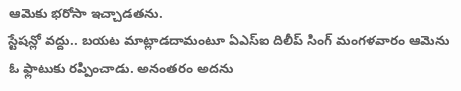ఆమెకు భరోసా ఇచ్చాడతను.
స్టేషన్లో వద్దు.. బయట మాట్లాడదామంటూ ఏఎస్ఐ దిలీప్ సింగ్ మంగళవారం ఆమెను ఓ ఫ్లాటుకు రప్పించాడు. అనంతరం అదను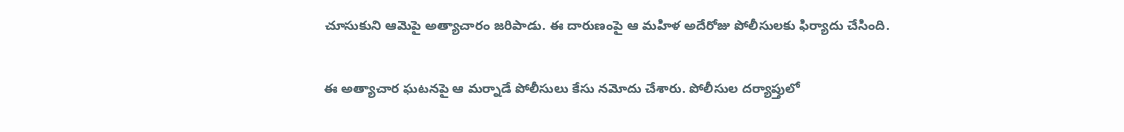చూసుకుని ఆమెపై అత్యాచారం జరిపాడు. ఈ దారుణంపై ఆ మహిళ అదేరోజు పోలీసులకు ఫిర్యాదు చేసింది.

ఈ అత్యాచార ఘటనపై ఆ మర్నాడే పోలీసులు కేసు నమోదు చేశారు. పోలీసుల దర్యాప్తులో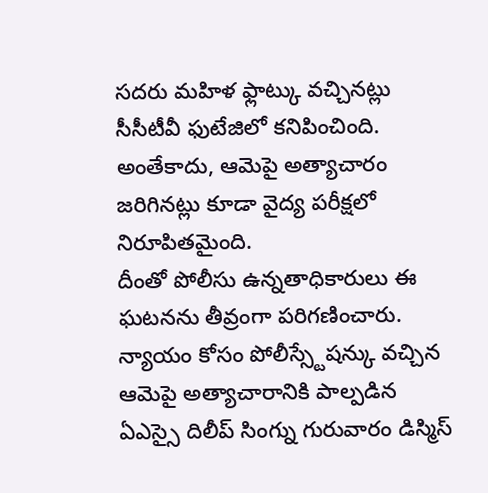సదరు మహిళ ఫ్లాట్కు వచ్చినట్లు సీసీటీవీ ఫుటేజిలో కనిపించింది. అంతేకాదు, ఆమెపై అత్యాచారం జరిగినట్లు కూడా వైద్య పరీక్షలో నిరూపితమైంది.
దీంతో పోలీసు ఉన్నతాధికారులు ఈ ఘటనను తీవ్రంగా పరిగణించారు. న్యాయం కోసం పోలీస్స్టేషన్కు వచ్చిన ఆమెపై అత్యాచారానికి పాల్పడిన ఏఎస్సై దిలీప్ సింగ్ను గురువారం డిస్మిస్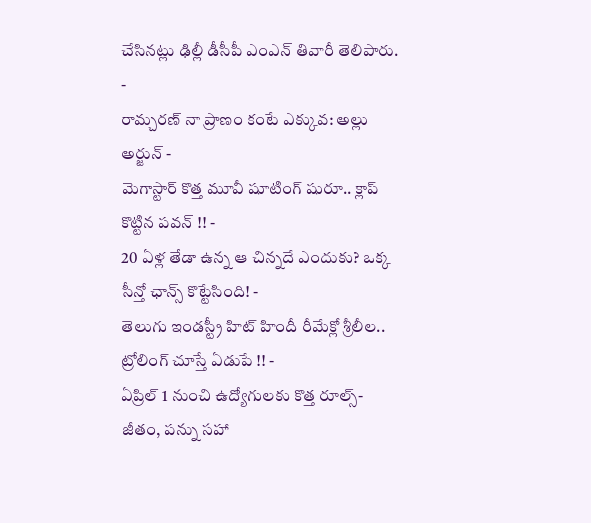చేసినట్లు ఢిల్లీ డీసీపీ ఎంఎన్ తివారీ తెలిపారు.
-
రామ్చరణ్ నా ప్రాణం కంటే ఎక్కువ: అల్లు అర్జున్ -
మెగాస్టార్ కొత్త మూవీ షూటింగ్ షురూ.. క్లాప్ కొట్టిన పవన్ !! -
20 ఏళ్ల తేడా ఉన్న ఆ చిన్నదే ఎందుకు? ఒక్క సీన్తో ఛాన్స్ కొట్టేసింది! -
తెలుగు ఇండస్ట్రీ హిట్ హిందీ రీమేక్లో శ్రీలీల.. ట్రోలింగ్ చూస్తే ఏడుపే !! -
ఏప్రిల్ 1 నుంచి ఉద్యోగులకు కొత్త రూల్స్- జీతం, పన్ను సహా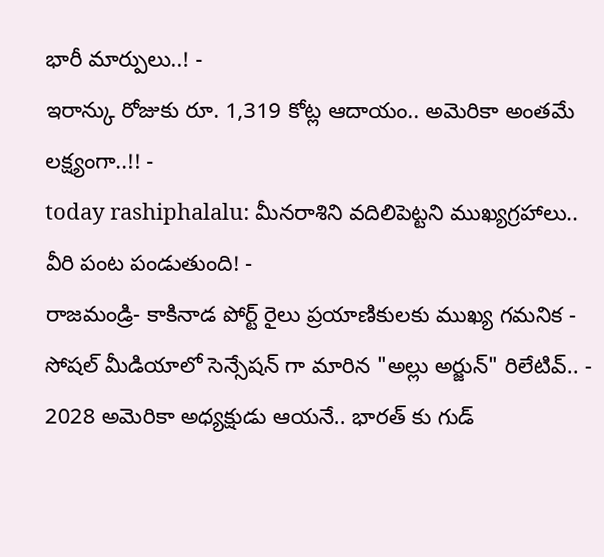భారీ మార్పులు..! -
ఇరాన్కు రోజుకు రూ. 1,319 కోట్ల ఆదాయం.. అమెరికా అంతమే లక్ష్యంగా..!! -
today rashiphalalu: మీనరాశిని వదిలిపెట్టని ముఖ్యగ్రహాలు.. వీరి పంట పండుతుంది! -
రాజమండ్రి- కాకినాడ పోర్ట్ రైలు ప్రయాణికులకు ముఖ్య గమనిక -
సోషల్ మీడియాలో సెన్సేషన్ గా మారిన "అల్లు అర్జున్" రిలేటివ్.. -
2028 అమెరికా అధ్యక్షుడు ఆయనే.. భారత్ కు గుడ్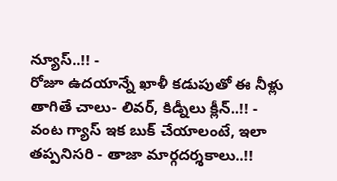న్యూస్..!! -
రోజూ ఉదయాన్నే ఖాళీ కడుపుతో ఈ నీళ్లు తాగితే చాలు- లివర్, కిడ్నీలు క్లీన్..!! -
వంట గ్యాస్ ఇక బుక్ చేయాలంటే, ఇలా తప్పనిసరి - తాజా మార్గదర్శకాలు..!!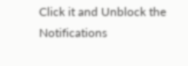Click it and Unblock the Notifications